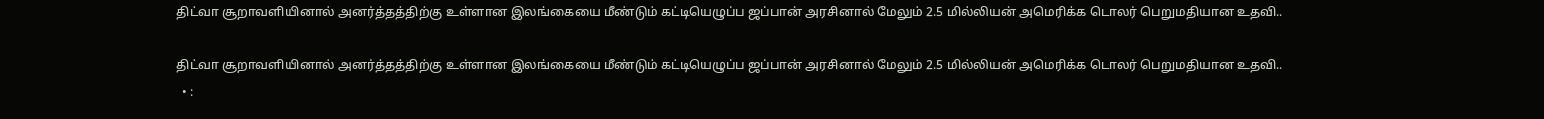திட்வா சூறாவளியினால் அனர்த்தத்திற்கு உள்ளான இலங்கையை மீண்டும் கட்டியெழுப்ப ஜப்பான் அரசினால் மேலும் 2.5 மில்லியன் அமெரிக்க டொலர் பெறுமதியான உதவி..

திட்வா சூறாவளியினால் அனர்த்தத்திற்கு உள்ளான இலங்கையை மீண்டும் கட்டியெழுப்ப ஜப்பான் அரசினால் மேலும் 2.5 மில்லியன் அமெரிக்க டொலர் பெறுமதியான உதவி..
  • :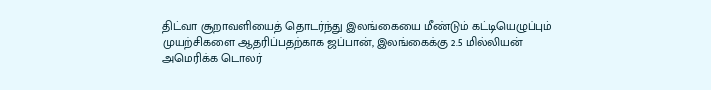திட்வா சூறாவளியைத் தொடர்ந்து இலங்கையை மீண்டும் கட்டியெழுப்பும் முயற்சிகளை ஆதரிப்பதற்காக ஜப்பான், இலங்கைக்கு 2.5 மில்லியன் அமெரிக்க டொலர்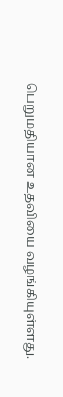பெறுமதியான உதவியை வழங்கியுள்ளது.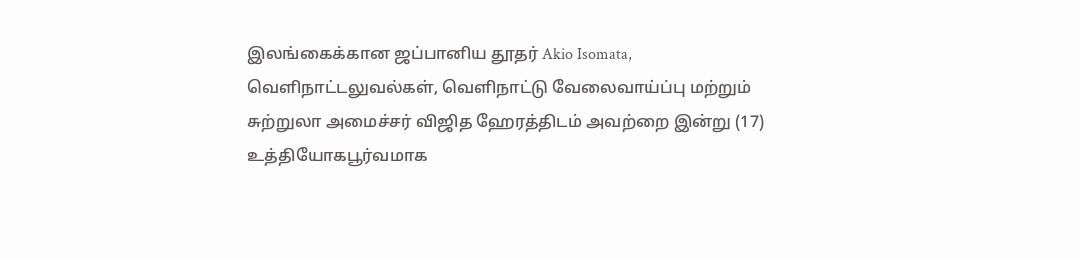இலங்கைக்கான ஜப்பானிய தூதர் Akio Isomata, வெளிநாட்டலுவல்கள், வெளிநாட்டு வேலைவாய்ப்பு மற்றும் சுற்றுலா அமைச்சர் விஜித ஹேரத்திடம் அவற்றை இன்று (17) உத்தியோகபூர்வமாக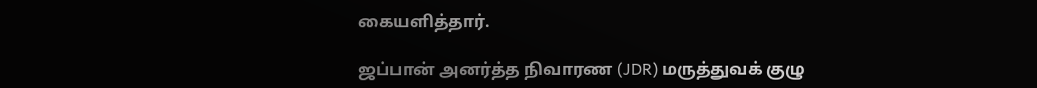கையளித்தார்.

ஜப்பான் அனர்த்த நிவாரண (JDR) மருத்துவக் குழு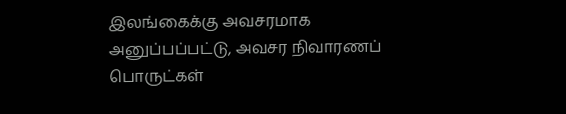இலங்கைக்கு அவசரமாக அனுப்பப்பட்டு, அவசர நிவாரணப் பொருட்கள்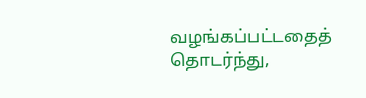வழங்கப்பட்டதைத் தொடர்ந்து,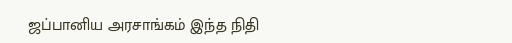ஜப்பானிய அரசாங்கம் இந்த நிதி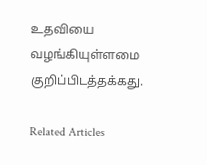உதவியை வழங்கியுள்ளமை குறிப்பிடத்தக்கது.

Related Articles